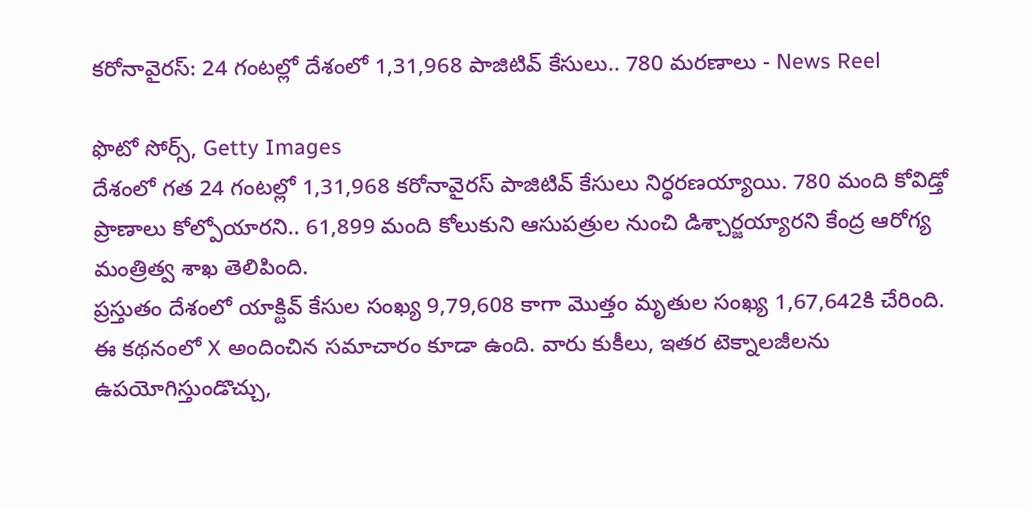కరోనావైరస్: 24 గంటల్లో దేశంలో 1,31,968 పాజిటివ్ కేసులు.. 780 మరణాలు - News Reel

ఫొటో సోర్స్, Getty Images
దేశంలో గత 24 గంటల్లో 1,31,968 కరోనావైరస్ పాజిటివ్ కేసులు నిర్ధరణయ్యాయి. 780 మంది కోవిడ్తో ప్రాణాలు కోల్పోయారని.. 61,899 మంది కోలుకుని ఆసుపత్రుల నుంచి డిశ్చార్జయ్యారని కేంద్ర ఆరోగ్య మంత్రిత్వ శాఖ తెలిపింది.
ప్రస్తుతం దేశంలో యాక్టివ్ కేసుల సంఖ్య 9,79,608 కాగా మొత్తం మృతుల సంఖ్య 1,67,642కి చేరింది.
ఈ కథనంలో X అందించిన సమాచారం కూడా ఉంది. వారు కుకీలు, ఇతర టెక్నాలజీలను ఉపయోగిస్తుండొచ్చు,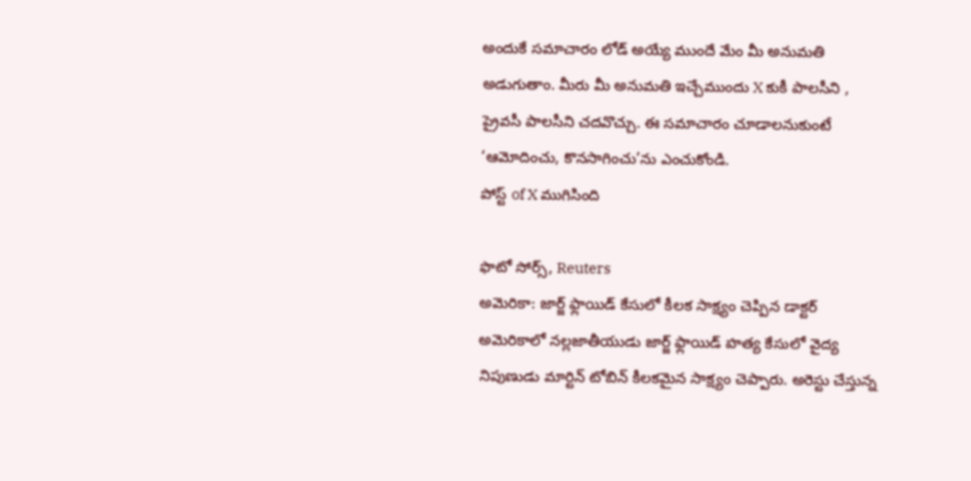అందుకే సమాచారం లోడ్ అయ్యే ముందే మేం మీ అనుమతి అడుగుతాం. మీరు మీ అనుమతి ఇచ్చేముందు X కుకీ పాలసీని , ప్రైవసీ పాలసీని చదవొచ్చు. ఈ సమాచారం చూడాలనుకుంటే ‘ఆమోదించు, కొనసాగించు’ను ఎంచుకోండి.
పోస్ట్ of X ముగిసింది

ఫొటో సోర్స్, Reuters
అమెరికా: జార్జ్ ఫ్లాయిడ్ కేసులో కీలక సాక్ష్యం చెప్పిన డాక్టర్
అమెరికాలో నల్లజాతీయుడు జార్జ్ ఫ్లాయిడ్ హత్య కేసులో వైద్య నిపుణుడు మార్టిన్ టోబిన్ కీలకమైన సాక్ష్యం చెప్పారు. అరెస్టు చేస్తున్న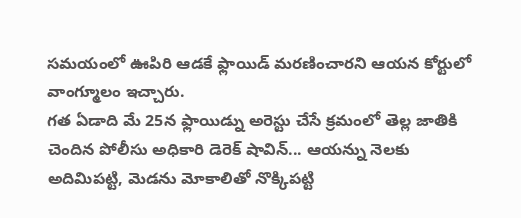సమయంలో ఊపిరి ఆడకే ఫ్లాయిడ్ మరణించారని ఆయన కోర్టులో వాంగ్మూలం ఇచ్చారు.
గత ఏడాది మే 25న ఫ్లాయిడ్ను అరెస్టు చేసే క్రమంలో తెల్ల జాతికి చెందిన పోలీసు అధికారి డెరెక్ షావిన్... ఆయన్ను నెలకు అదిమిపట్టి, మెడను మోకాలితో నొక్కిపట్టి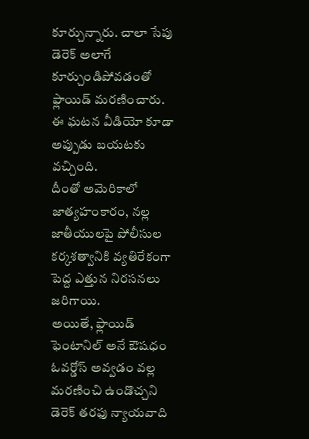కూర్చున్నారు. చాలా సేపు డెరెక్ అలాగే కూర్చుండిపోవడంతో ఫ్లాయిడ్ మరణించారు.
ఈ ఘటన వీడియో కూడా అప్పుడు బయటకు వచ్చింది.
దీంతో అమెరికాలో జాత్యహంకారం, నల్ల జాతీయులపై పోలీసుల కర్కశత్వానికి వ్యతిరేకంగా పెద్ద ఎత్తున నిరసనలు జరిగాయి.
అయితే, ఫ్లాయిడ్ ఫెంటానిల్ అనే ఔషధం ఓవర్డోస్ అవ్వడం వల్ల మరణించి ఉండొచ్చని డెరెక్ తరఫు న్యాయవాది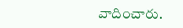వాదించారు.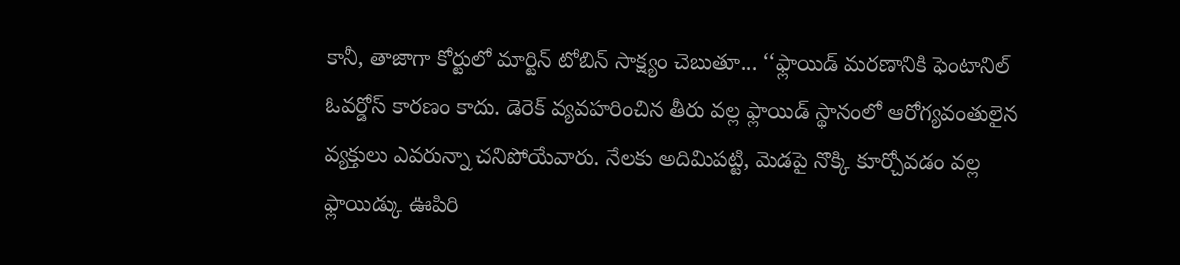కానీ, తాజాగా కోర్టులో మార్టిన్ టోబిన్ సాక్ష్యం చెబుతూ... ‘‘ఫ్లాయిడ్ మరణానికి ఫెంటానిల్ ఓవర్డోస్ కారణం కాదు. డెరెక్ వ్యవహరించిన తీరు వల్ల ఫ్లాయిడ్ స్థానంలో ఆరోగ్యవంతులైన వ్యక్తులు ఎవరున్నా చనిపోయేవారు. నేలకు అదిమిపట్టి, మెడపై నొక్కి కూర్చోవడం వల్ల ఫ్లాయిడ్కు ఊపిరి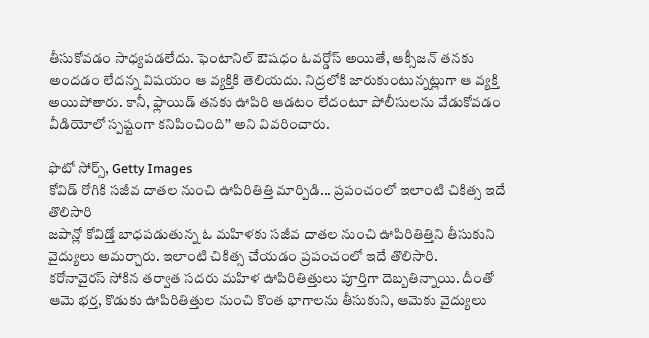తీసుకోవడం సాధ్యపడలేదు. ఫెంటానిల్ ఔషధం ఓవర్డోస్ అయితే, ఆక్సీజన్ తనకు అందడం లేదన్న విషయం ఆ వ్యక్తికి తెలియదు. నిద్రలోకి జారుకుంటున్నట్లుగా ఆ వ్యక్తి అయిపోతారు. కానీ, ఫ్లాయిడ్ తనకు ఊపిరి ఆడటం లేదంటూ పోలీసులను వేడుకోవడం వీడియోలో స్పష్టంగా కనిపించింది’’ అని వివరించారు.

ఫొటో సోర్స్, Getty Images
కోవిడ్ రోగికి సజీవ దాతల నుంచి ఊపిరితిత్తి మార్పిడి... ప్రపంచంలో ఇలాంటి చికిత్స ఇదే తొలిసారి
జపాన్లో కోవిడ్తో బాధపడుతున్న ఓ మహిళకు సజీవ దాతల నుంచి ఊపిరితిత్తిని తీసుకుని వైద్యులు అమర్చారు. ఇలాంటి చికిత్స చేయడం ప్రపంచంలో ఇదే తొలిసారి.
కరోనావైరస్ సోకిన తర్వాత సదరు మహిళ ఊపిరితిత్తులు పూర్తిగా దెబ్బతిన్నాయి. దీంతో ఆమె భర్త, కొడుకు ఊపిరితిత్తుల నుంచి కొంత భాగాలను తీసుకుని, ఆమెకు వైద్యులు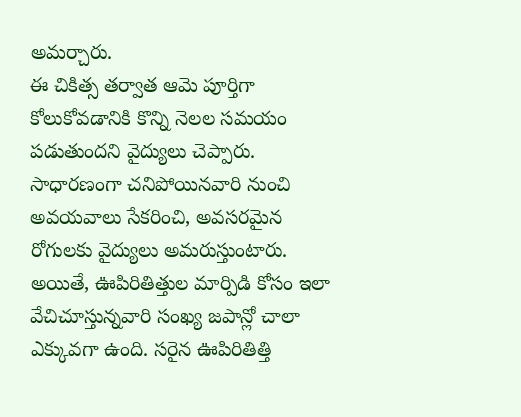అమర్చారు.
ఈ చికిత్స తర్వాత ఆమె పూర్తిగా కోలుకోవడానికి కొన్ని నెలల సమయం పడుతుందని వైద్యులు చెప్పారు.
సాధారణంగా చనిపోయినవారి నుంచి అవయవాలు సేకరించి, అవసరమైన రోగులకు వైద్యులు అమరుస్తుంటారు.
అయితే, ఊపిరితిత్తుల మార్పిడి కోసం ఇలా వేచిచూస్తున్నవారి సంఖ్య జపాన్లో చాలా ఎక్కువగా ఉంది. సరైన ఊపిరితిత్తి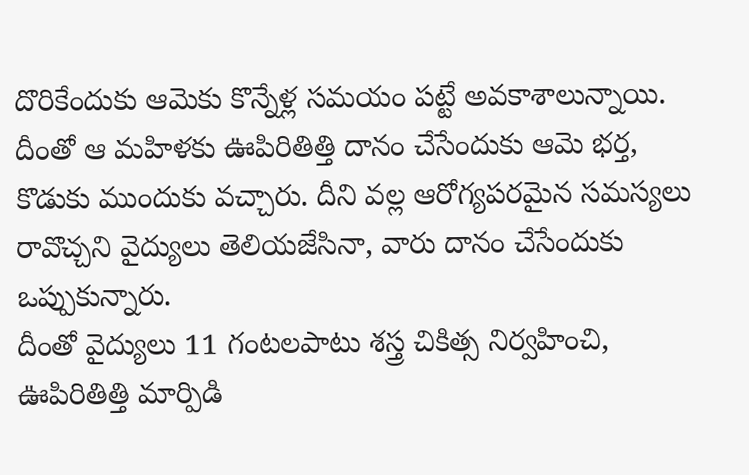దొరికేందుకు ఆమెకు కొన్నేళ్ల సమయం పట్టే అవకాశాలున్నాయి.
దీంతో ఆ మహిళకు ఊపిరితిత్తి దానం చేసేందుకు ఆమె భర్త, కొడుకు ముందుకు వచ్చారు. దీని వల్ల ఆరోగ్యపరమైన సమస్యలు రావొచ్చని వైద్యులు తెలియజేసినా, వారు దానం చేసేందుకు ఒప్పుకున్నారు.
దీంతో వైద్యులు 11 గంటలపాటు శస్త్ర చికిత్స నిర్వహించి, ఊపిరితిత్తి మార్పిడి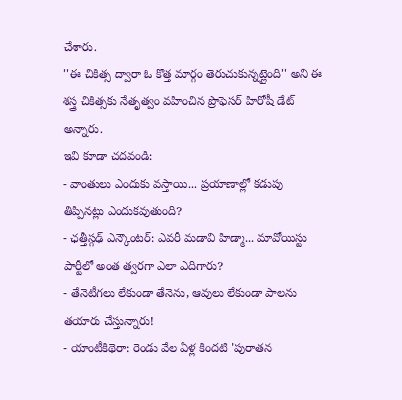చేశారు.
''ఈ చికిత్స ద్వారా ఓ కొత్త మార్గం తెరుచుకున్నట్లైంది'' అని ఈ శస్త్ర చికిత్సకు నేతృత్వం వహించిన ప్రొఫెసర్ హిరోషీ డేట్ అన్నారు.
ఇవి కూడా చదవండి:
- వాంతులు ఎందుకు వస్తాయి... ప్రయాణాల్లో కడుపు తిప్పినట్లు ఎందుకవుతుంది?
- ఛత్తీస్గఢ్ ఎన్కౌంటర్: ఎవరీ మడావి హిడ్మా... మావోయిస్టు పార్టీలో అంత త్వరగా ఎలా ఎదిగారు?
- తేనెటీగలు లేకుండా తేనెను, ఆవులు లేకుండా పాలను తయారు చేస్తున్నారు!
- యాంటీకిథెరా: రెండు వేల ఏళ్ల కిందటి 'పురాతన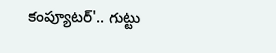కంప్యూటర్'.. గుట్టు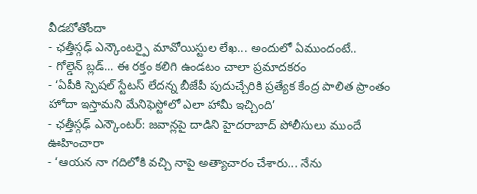వీడబోతోందా
- ఛత్తీస్గఢ్ ఎన్కౌంటర్పై మావోయిస్టుల లేఖ... అందులో ఏముందంటే..
- గోల్డెన్ బ్లడ్... ఈ రక్తం కలిగి ఉండటం చాలా ప్రమాదకరం
- ‘ఏపీకి స్పెషల్ స్టేటస్ లేదన్న బీజేపీ పుదుచ్చేరికి ప్రత్యేక కేంద్ర పాలిత ప్రాంతం హోదా ఇస్తామని మేనిఫెస్టోలో ఎలా హామీ ఇచ్చింది’
- ఛత్తీస్గఢ్ ఎన్కౌంటర్: జవాన్లపై దాడిని హైదరాబాద్ పోలీసులు ముందే ఊహించారా
- ‘ఆయన నా గదిలోకి వచ్చి నాపై అత్యాచారం చేశారు... నేను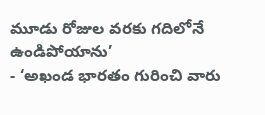మూడు రోజుల వరకు గదిలోనే ఉండిపోయాను’
- ‘అఖండ భారతం గురించి వారు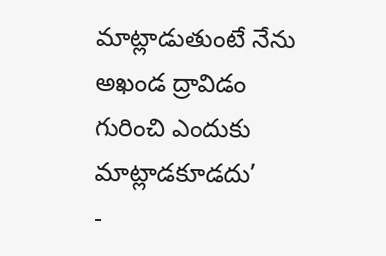మాట్లాడుతుంటే నేను అఖండ ద్రావిడం గురించి ఎందుకు మాట్లాడకూడదు’
-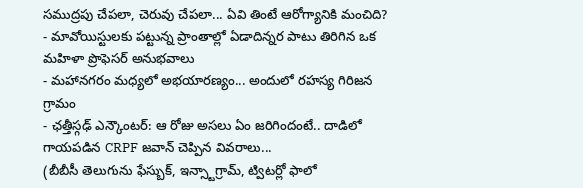సముద్రపు చేపలా, చెరువు చేపలా... ఏవి తింటే ఆరోగ్యానికి మంచిది?
- మావోయిస్టులకు పట్టున్న ప్రాంతాల్లో ఏడాదిన్నర పాటు తిరిగిన ఒక మహిళా ప్రొఫెసర్ అనుభవాలు
- మహానగరం మధ్యలో అభయారణ్యం... అందులో రహస్య గిరిజన గ్రామం
- ఛత్తీస్గఢ్ ఎన్కౌంటర్: ఆ రోజు అసలు ఏం జరిగిందంటే.. దాడిలో గాయపడిన CRPF జవాన్ చెప్పిన వివరాలు...
(బీబీసీ తెలుగును ఫేస్బుక్, ఇన్స్టాగ్రామ్, ట్విటర్లో ఫాలో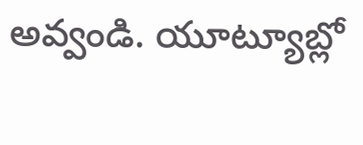అవ్వండి. యూట్యూబ్లో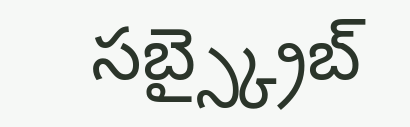సబ్స్క్రైబ్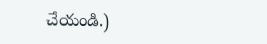చేయండి.)